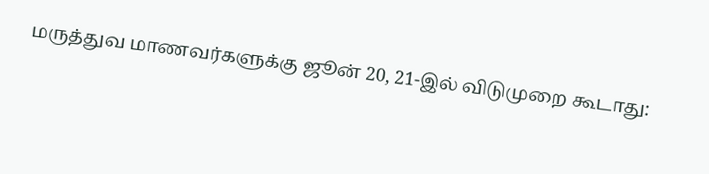மருத்துவ மாணவர்களுக்கு ஜூன் 20, 21-இல் விடுமுறை கூடாது: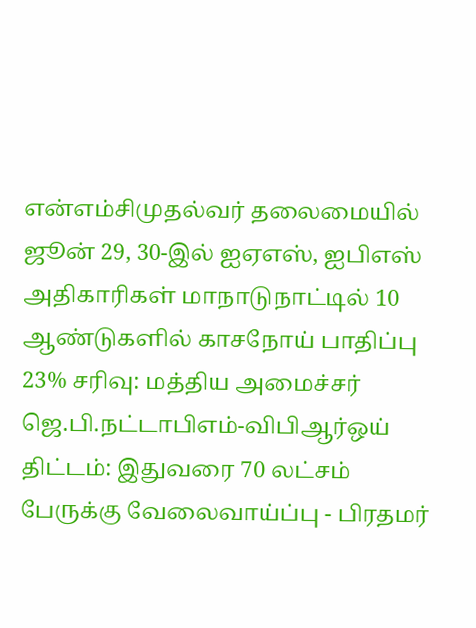என்எம்சிமுதல்வர் தலைமையில் ஜூன் 29, 30-இல் ஐஏஎஸ், ஐபிஎஸ் அதிகாரிகள் மாநாடுநாட்டில் 10 ஆண்டுகளில் காசநோய் பாதிப்பு 23% சரிவு: மத்திய அமைச்சர் ஜெ.பி.நட்டாபிஎம்-விபிஆர்ஒய் திட்டம்: இதுவரை 70 லட்சம் பேருக்கு வேலைவாய்ப்பு - பிரதமர்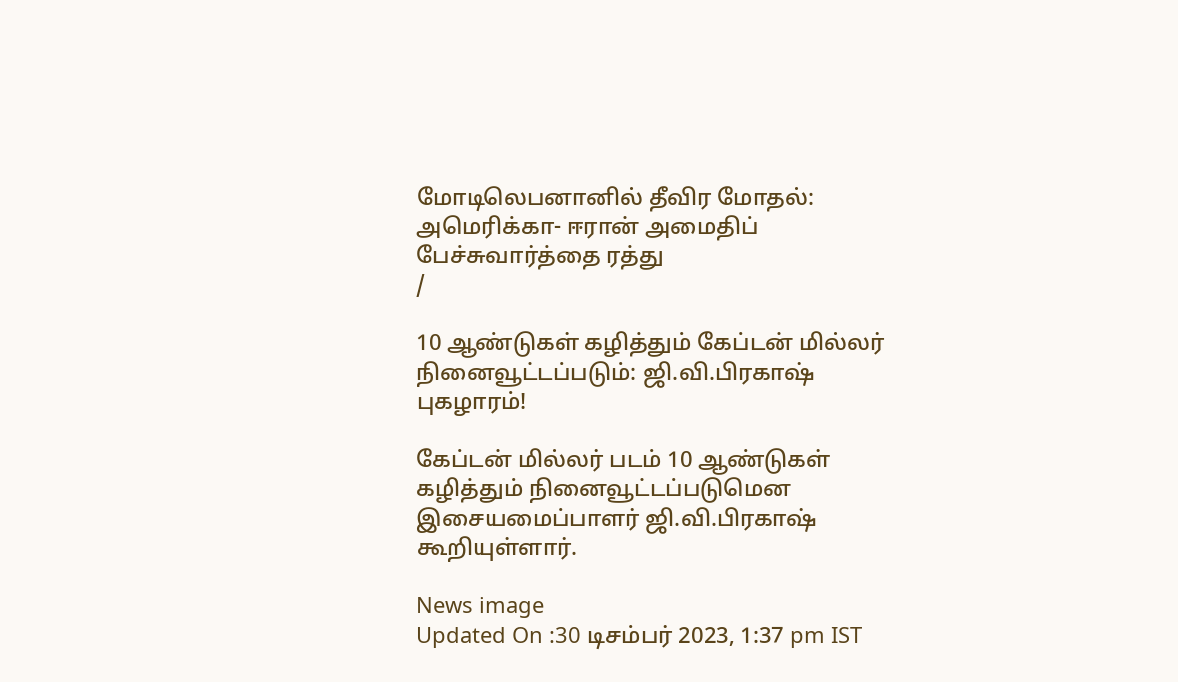மோடிலெபனானில் தீவிர மோதல்: அமெரிக்கா- ஈரான் அமைதிப் பேச்சுவார்த்தை ரத்து
/

10 ஆண்டுகள் கழித்தும் கேப்டன் மில்லர் நினைவூட்டப்படும்: ஜி.வி.பிரகாஷ் புகழாரம்!

கேப்டன் மில்லர் படம் 10 ஆண்டுகள் கழித்தும் நினைவூட்டப்படுமென இசையமைப்பாளர் ஜி.வி.பிரகாஷ் கூறியுள்ளார்.

News image
Updated On :30 டிசம்பர் 2023, 1:37 pm IST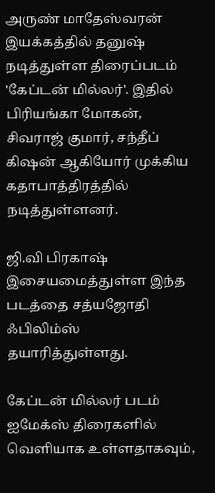அருண் மாதேஸ்வரன் இயக்கத்தில் தனுஷ் நடித்துள்ள திரைப்படம் 'கேப்டன் மில்லர்'. இதில் பிரியங்கா மோகன், சிவராஜ் குமார், சந்தீப் கிஷன் ஆகியோர் முக்கிய கதாபாத்திரத்தில் நடித்துள்ளனர்.

ஜி.வி பிரகாஷ் இசையமைத்துள்ள இந்த படத்தை சத்யஜோதி ஃபிலிம்ஸ்  தயாரித்துள்ளது.

கேப்டன் மில்லர் படம் ஐமேக்ஸ் திரைகளில் வெளியாக உள்ளதாகவும்,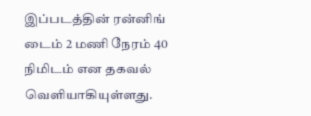இப்படத்தின் ரன்னிங் டைம் 2 மணி நேரம் 40 நிமிடம் என தகவல் வெளியாகியுள்ளது.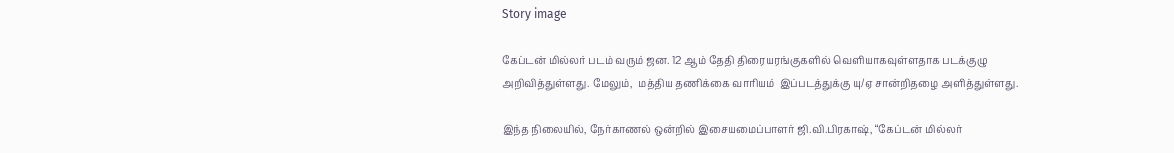Story image

கேப்டன் மில்லர் படம் வரும் ஜன. 12 ஆம் தேதி திரையரங்குகளில் வெளியாகவுள்ளதாக படக்குழு அறிவித்துள்ளது. மேலும்,  மத்திய தணிக்கை வாரியம்  இப்படத்துக்கு யு/ஏ சான்றிதழை அளித்துள்ளது.

இந்த நிலையில், நேர்காணல் ஒன்றில் இசையமைப்பாளர் ஜி.வி.பிரகாஷ், “கேப்டன் மில்லர்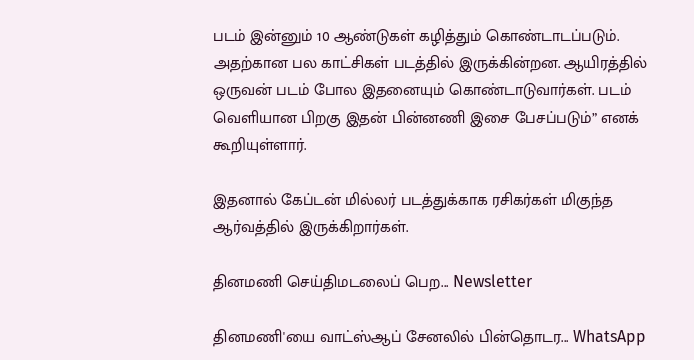படம் இன்னும் 10 ஆண்டுகள் கழித்தும் கொண்டாடப்படும். அதற்கான பல காட்சிகள் படத்தில் இருக்கின்றன. ஆயிரத்தில் ஒருவன் படம் போல இதனையும் கொண்டாடுவார்கள். படம் வெளியான பிறகு இதன் பின்னணி இசை பேசப்படும்” எனக் கூறியுள்ளார்.

இதனால் கேப்டன் மில்லர் படத்துக்காக ரசிகர்கள் மிகுந்த ஆர்வத்தில் இருக்கிறார்கள்.

தினமணி செய்திமடலைப் பெற... Newsletter

தினமணி'யை வாட்ஸ்ஆப் சேனலில் பின்தொடர... WhatsApp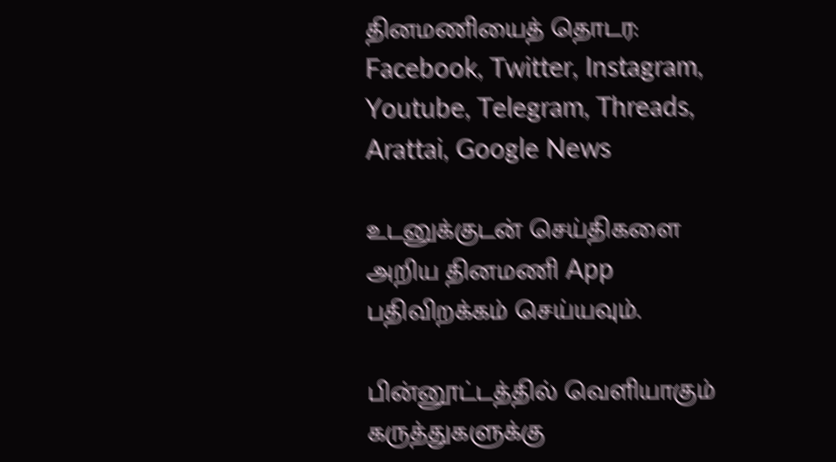தினமணியைத் தொடர: Facebook, Twitter, Instagram, Youtube, Telegram, Threads, Arattai, Google News

உடனுக்குடன் செய்திகளை அறிய தினமணி App பதிவிறக்கம் செய்யவும்.

பின்னூட்டத்தில் வெளியாகும் கருத்துகளுக்கு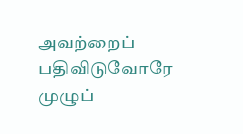அவற்றைப் பதிவிடுவோரே முழுப்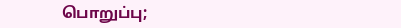பொறுப்பு;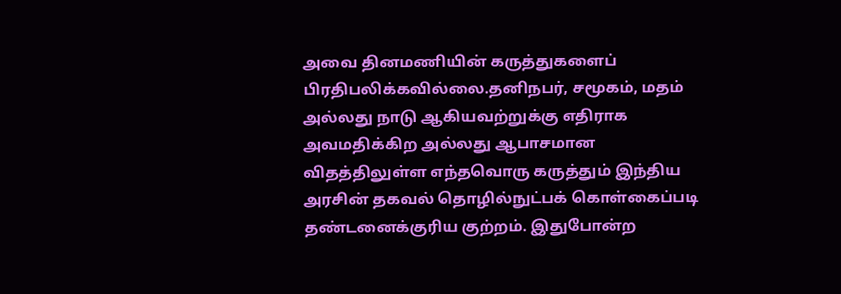அவை தினமணியின் கருத்துகளைப் பிரதிபலிக்கவில்லை.தனிநபர், சமூகம், மதம் அல்லது நாடு ஆகியவற்றுக்கு எதிராக அவமதிக்கிற அல்லது ஆபாசமான விதத்திலுள்ள எந்தவொரு கருத்தும் இந்திய அரசின் தகவல் தொழில்நுட்பக் கொள்கைப்படி தண்டனைக்குரிய குற்றம். இதுபோன்ற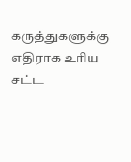கருத்துகளுக்கு எதிராக உரிய சட்ட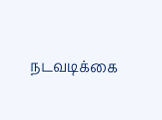நடவடிக்கை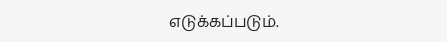எடுக்கப்படும்.